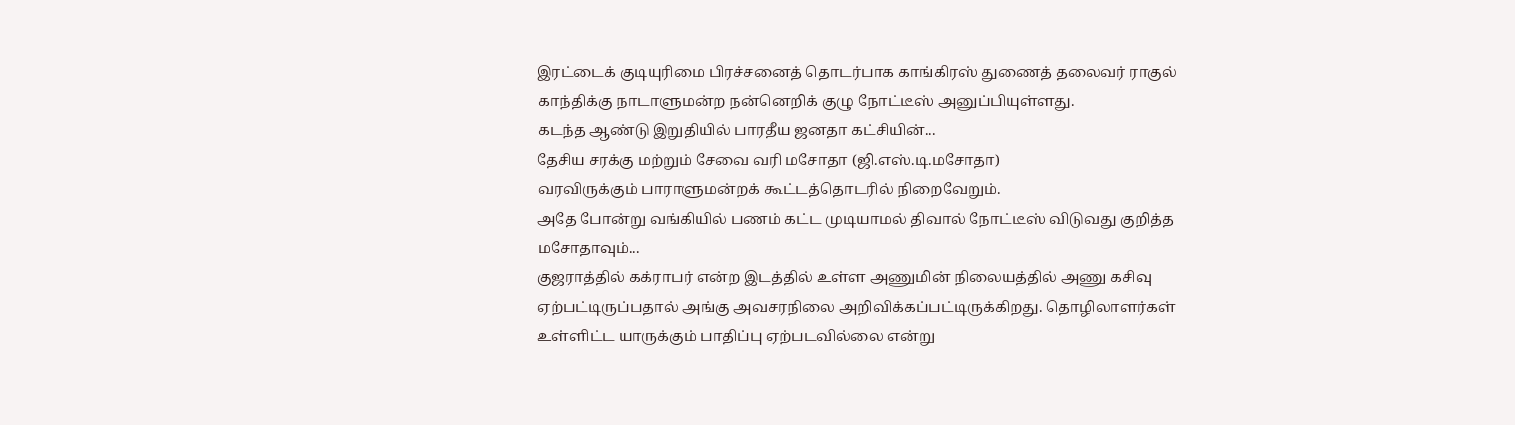இரட்டைக் குடியுரிமை பிரச்சனைத் தொடர்பாக காங்கிரஸ் துணைத் தலைவர் ராகுல் காந்திக்கு நாடாளுமன்ற நன்னெறிக் குழு நோட்டீஸ் அனுப்பியுள்ளது.
கடந்த ஆண்டு இறுதியில் பாரதீய ஜனதா கட்சியின்...
தேசிய சரக்கு மற்றும் சேவை வரி மசோதா (ஜி.எஸ்.டி.மசோதா)
வரவிருக்கும் பாராளுமன்றக் கூட்டத்தொடரில் நிறைவேறும்.
அதே போன்று வங்கியில் பணம் கட்ட முடியாமல் திவால் நோட்டீஸ் விடுவது குறித்த மசோதாவும்...
குஜராத்தில் கக்ராபர் என்ற இடத்தில் உள்ள அணுமின் நிலையத்தில் அணு கசிவு ஏற்பட்டிருப்பதால் அங்கு அவசரநிலை அறிவிக்கப்பட்டிருக்கிறது. தொழிலாளர்கள் உள்ளிட்ட யாருக்கும் பாதிப்பு ஏற்படவில்லை என்று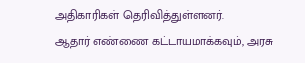அதிகாரிகள் தெரிவித்துள்ளனர்.
ஆதார் எண்ணை கட்டாயமாக்கவும், அரசு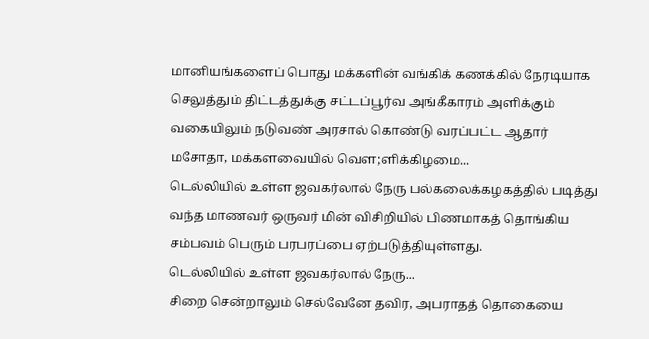மானியங்களைப் பொது மக்களின் வங்கிக் கணக்கில் நேரடியாக செலுத்தும் திட்டத்துக்கு சட்டப்பூர்வ அங்கீகாரம் அளிக்கும் வகையிலும் நடுவண் அரசால் கொண்டு வரப்பட்ட ஆதார் மசோதா, மக்களவையில் வௌ;ளிக்கிழமை...
டெல்லியில் உள்ள ஜவகர்லால் நேரு பல்கலைக்கழகத்தில் படித்து வந்த மாணவர் ஒருவர் மின் விசிறியில் பிணமாகத் தொங்கிய சம்பவம் பெரும் பரபரப்பை ஏற்படுத்தியுள்ளது.
டெல்லியில் உள்ள ஜவகர்லால் நேரு...
சிறை சென்றாலும் செல்வேனே தவிர, அபராதத் தொகையை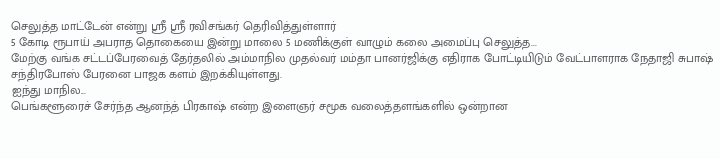செலுத்த மாட்டேன் என்று ஸ்ரீ ஸ்ரீ ரவிசங்கர் தெரிவித்துள்ளார்
5 கோடி ரூபாய் அபராத தொகையை இன்று மாலை 5 மணிக்குள் வாழும் கலை அமைப்பு செலுத்த...
மேற்கு வங்க சட்டப்பேரவைத் தேர்தலில் அம்மாநில முதல்வர் மம்தா பானர்ஜிக்கு எதிராக போட்டியிடும் வேட்பாளராக நேதாஜி சுபாஷ் சந்திரபோஸ் பேரனை பாஜக களம் இறக்கியுள்ளது.
ஐந்து மாநில...
பெங்களூரைச் சேர்ந்த ஆனந்த் பிரகாஷ் என்ற இளைஞர் சமூக வலைத்தளங்களில் ஒன்றான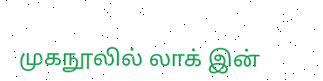முகநூலில் லாக் இன்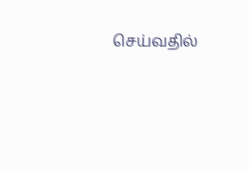செய்வதில்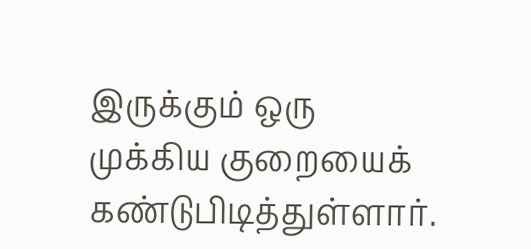இருக்கும் ஒரு முக்கிய குறையைக் கண்டுபிடித்துள்ளார்.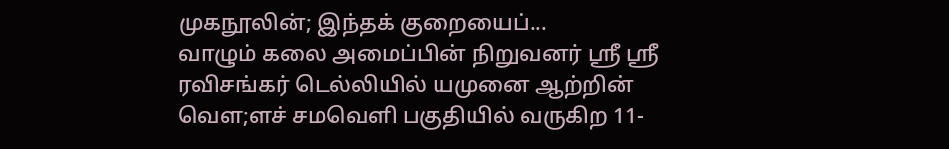முகநூலின்; இந்தக் குறையைப்...
வாழும் கலை அமைப்பின் நிறுவனர் ஸ்ரீ ஸ்ரீ ரவிசங்கர் டெல்லியில் யமுனை ஆற்றின் வௌ;ளச் சமவெளி பகுதியில் வருகிற 11-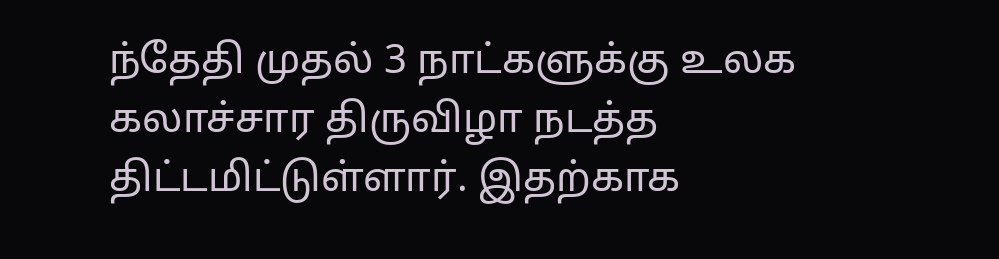ந்தேதி முதல் 3 நாட்களுக்கு உலக கலாச்சார திருவிழா நடத்த திட்டமிட்டுள்ளார். இதற்காக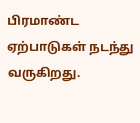பிரமாண்ட ஏற்பாடுகள் நடந்து வருகிறது.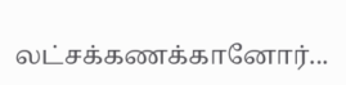லட்சக்கணக்கானோர்...